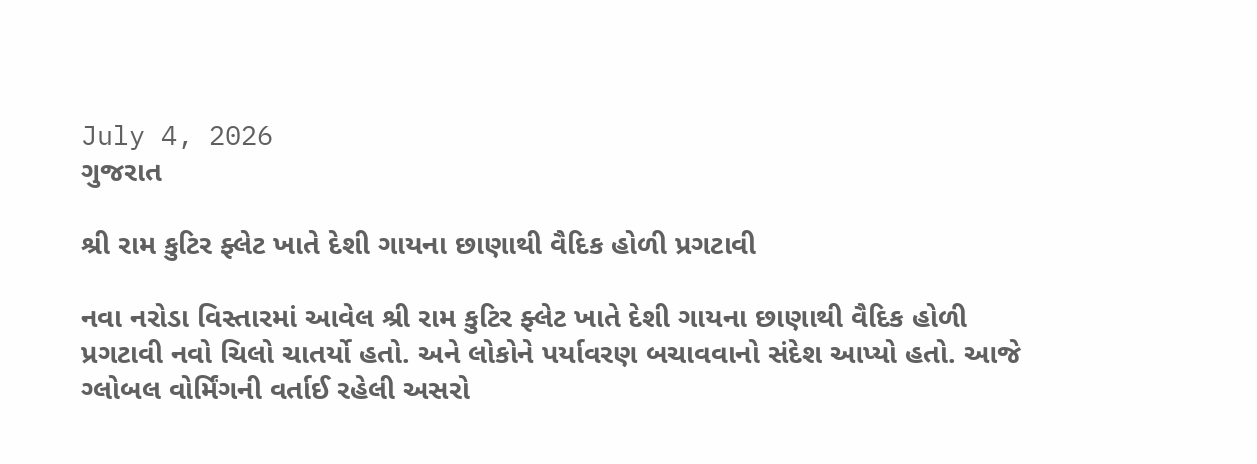July 4, 2026
ગુજરાત

શ્રી રામ કુટિર ફ્લેટ ખાતે દેશી ગાયના છાણાથી વૈદિક હોળી પ્રગટાવી

નવા નરોડા વિસ્તારમાં આવેલ શ્રી રામ કુટિર ફ્લેટ ખાતે દેશી ગાયના છાણાથી વૈદિક હોળી પ્રગટાવી નવો ચિલો ચાતર્યો હતો. અને લોકોને પર્યાવરણ બચાવવાનો સંદેશ આપ્યો હતો. આજે ગ્લોબલ વોર્મિંગની વર્તાઈ રહેલી અસરો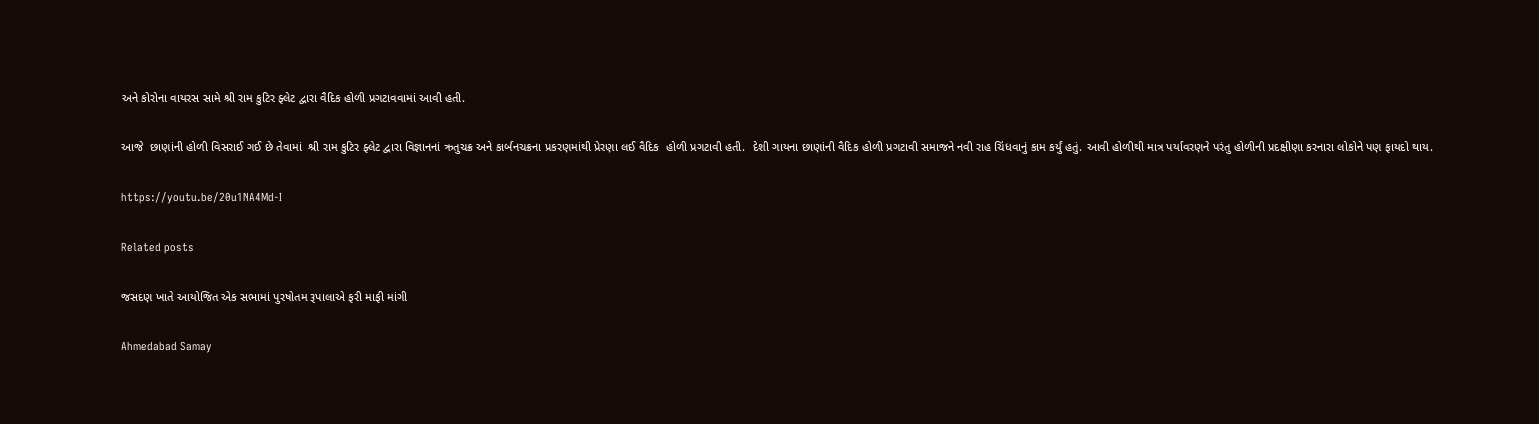અને કોરોના વાયરસ સામે શ્રી રામ કુટિર ફ્લેટ દ્વારા વૈદિક હોળી પ્રગટાવવામાં આવી હતી.

આજે  છાણાંની હોળી વિસરાઈ ગઈ છે તેવામાં  શ્રી રામ કુટિર ફ્લેટ દ્વારા વિજ્ઞાનનાં ઋતુચક્ર અને કાર્બનચક્રના પ્રકરણમાંથી પ્રેરણા લઈ વૈદિક  હોળી પ્રગટાવી હતી.  દેશી ગાયના છાણાંની વૈદિક હોળી પ્રગટાવી સમાજને નવી રાહ ચિંધવાનું કામ કર્યું હતું. આવી હોળીથી માત્ર પર્યાવરણને પરંતુ હોળીની પ્રદક્ષીણા કરનારા લોકોને પણ ફાયદો થાય.

https://youtu.be/20u1NA4Md-I

Related posts

જસદણ ખાતે આયોજિત એક સભામાં પુરષોતમ રૂપાલાએ ફરી માફી માંગી

Ahmedabad Samay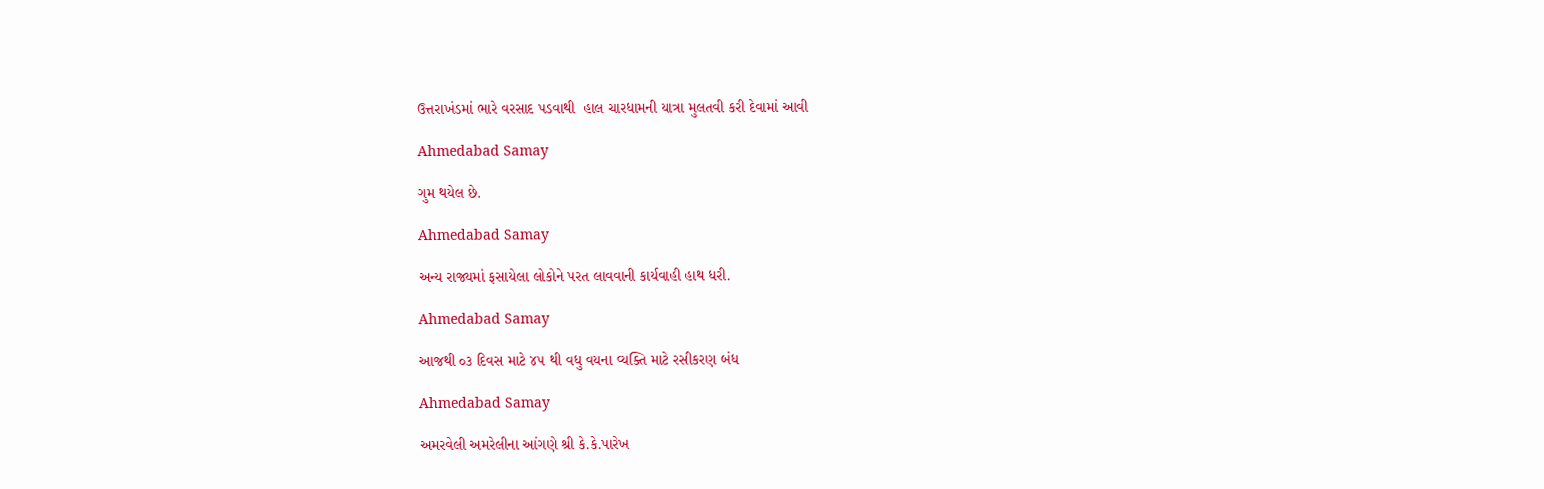ઉત્તરાખંડમાં ભારે વરસાદ પડવાથી  હાલ ચારધામની યાત્રા મુલતવી કરી દેવામાં આવી

Ahmedabad Samay

ગુમ થયેલ છે.

Ahmedabad Samay

અન્ય રાજ્યમાં ફસાયેલા લોકોને પરત લાવવાની કાર્યવાહી હાથ ધરી.

Ahmedabad Samay

આજથી ૦૩ દિવસ માટે ૪૫ થી વધુ વયના વ્યક્તિ માટે રસીકરણ બંધ

Ahmedabad Samay

અમરવેલી અમરેલીના આંગણે શ્રી કે.કે.પારેખ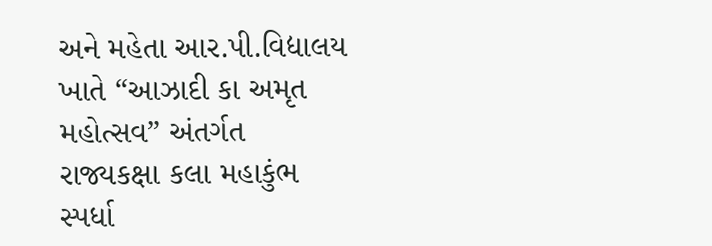અને મહેતા આર.પી.વિદ્યાલય ખાતે “આઝાદી કા અમૃત મહોત્સવ” અંતર્ગત રાજ્યકક્ષા કલા મહાકુંભ સ્પર્ધા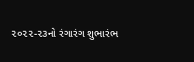૨૦૨૨-૨૩નો રંગારંગ શુભારંભ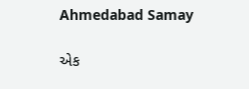Ahmedabad Samay

એક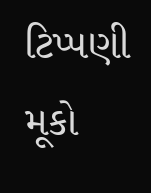ટિપ્પણી મૂકો